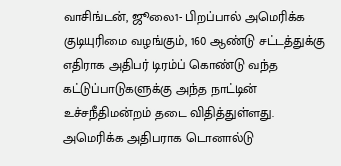வாசிங்டன், ஜூலை1- பிறப்பால் அமெரிக்க குடியுரிமை வழங்கும், 160 ஆண்டு சட்டத்துக்கு எதிராக அதிபர் டிரம்ப் கொண்டு வந்த கட்டுப்பாடுகளுக்கு அந்த நாட்டின் உச்சநீதிமன்றம் தடை விதித்துள்ளது.
அமெரிக்க அதிபராக டொனால்டு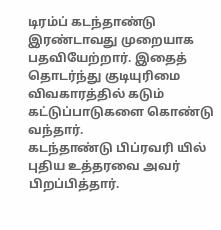டிரம்ப் கடந்தாண்டு இரண்டாவது முறையாக பதவியேற்றார். இதைத் தொடர்ந்து குடியுரிமை விவகாரத்தில் கடும் கட்டுப்பாடுகளை கொண்டு வந்தார்.
கடந்தாண்டு பிப்ரவரி யில் புதிய உத்தரவை அவர் பிறப்பித்தார்.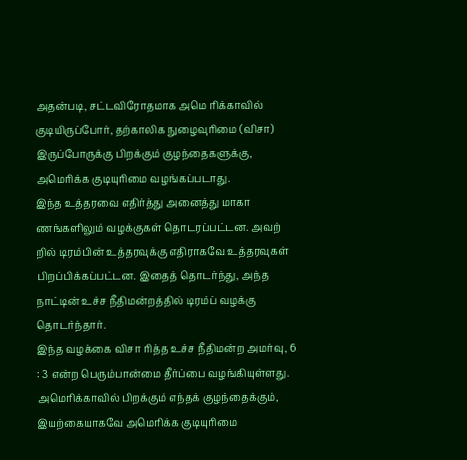அதன்படி, சட்டவிரோதமாக அமெ ரிக்காவில் குடியிருப்போர், தற்காலிக நுழைவுரிமை (விசா) இருப்போருக்கு பிறக்கும் குழந்தைகளுக்கு, அமெரிக்க குடியுரிமை வழங்கப்படாது.
இந்த உத்தரவை எதிர்த்து அனைத்து மாகா ணங்களிலும் வழக்குகள் தொடரப்பட்டன. அவற் றில் டிரம்பின் உத்தரவுக்கு எதிராகவே உத்தரவுகள் பிறப்பிக்கப்பட்டன. இதைத் தொடர்ந்து, அந்த நாட்டின் உச்ச நீதிமன்றத்தில் டிரம்ப் வழக்கு தொடர்ந்தார்.
இந்த வழக்கை விசா ரித்த உச்ச நீதிமன்ற அமர்வு, 6 : 3 என்ற பெரும்பான்மை தீர்ப்பை வழங்கியுள்ளது. அமெரிக்காவில் பிறக்கும் எந்தக் குழந்தைக்கும், இயற்கையாகவே அமெரிக்க குடியுரிமை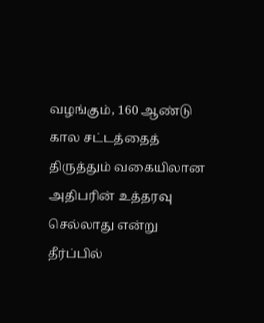வழங்கும், 160 ஆண்டு கால சட்டத்தைத் திருத்தும் வகையிலான அதிபரின் உத்தரவு செல்லாது என்று தீர்ப்பில்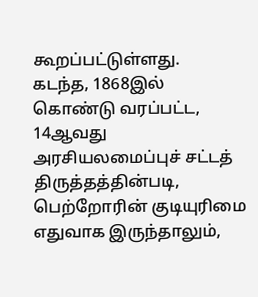கூறப்பட்டுள்ளது.
கடந்த, 1868இல் கொண்டு வரப்பட்ட, 14ஆவது அரசியலமைப்புச் சட்டத் திருத்தத்தின்படி, பெற்றோரின் குடியுரிமை எதுவாக இருந்தாலும்,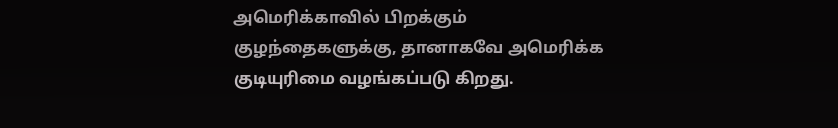அமெரிக்காவில் பிறக்கும் குழந்தைகளுக்கு, தானாகவே அமெரிக்க குடியுரிமை வழங்கப்படு கிறது.